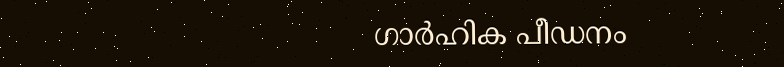ഗാര്‍ഹിക പീഡനം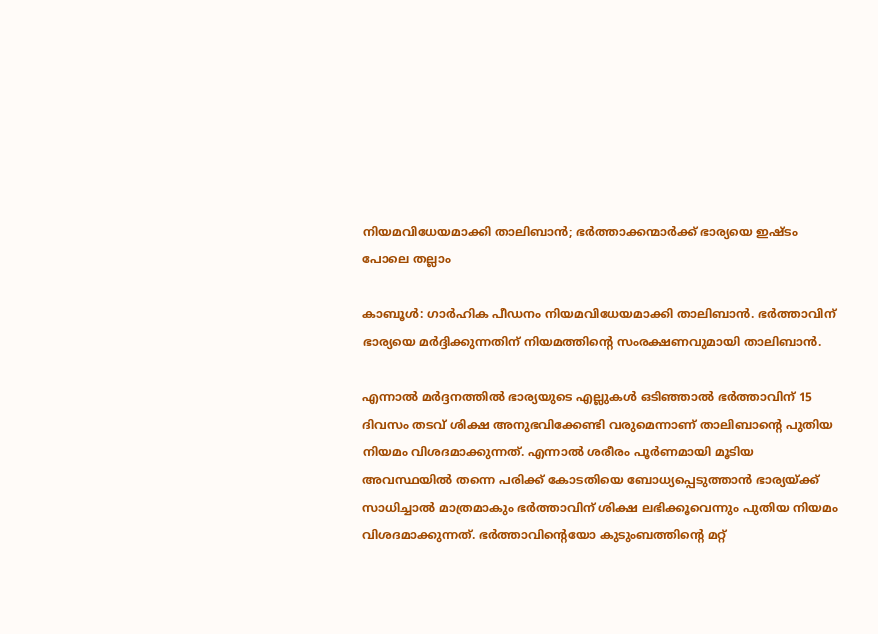നിയമവിധേയമാക്കി താലിബാൻ; ഭർത്താക്കന്മാർക്ക് ഭാര്യയെ ഇഷ്ടം പോലെ തല്ലാം

കാബൂള്‍: ഗാർഹിക പീഡനം നിയമവിധേയമാക്കി താലിബാൻ. ഭർത്താവിന് ഭാര്യയെ മ‍ർദ്ദിക്കുന്നതിന് നിയമത്തിന്റെ സംരക്ഷണവുമായി താലിബാൻ.

എന്നാല്‍ മർദ്ദനത്തില്‍ ഭാര്യയുടെ എല്ലുകള്‍ ഒടിഞ്ഞാല്‍ ഭ‍‍ർത്താവിന് 15 ദിവസം തടവ് ശിക്ഷ അനുഭവിക്കേണ്ടി വരുമെന്നാണ് താലിബാന്റെ പുതിയ നിയമം വിശദമാക്കുന്നത്. എന്നാല്‍ ശരീരം പൂർണമായി മൂടിയ അവസ്ഥയില്‍ തന്നെ പരിക്ക് കോടതിയെ ബോധ്യപ്പെടുത്താൻ ഭാര്യയ്ക്ക് സാധിച്ചാല്‍ മാത്രമാകും ഭർത്താവിന് ശിക്ഷ ലഭിക്കൂവെന്നും പുതിയ നിയമം വിശദമാക്കുന്നത്. ഭർത്താവിന്റെയോ കുടുംബത്തിന്റെ മറ്റ്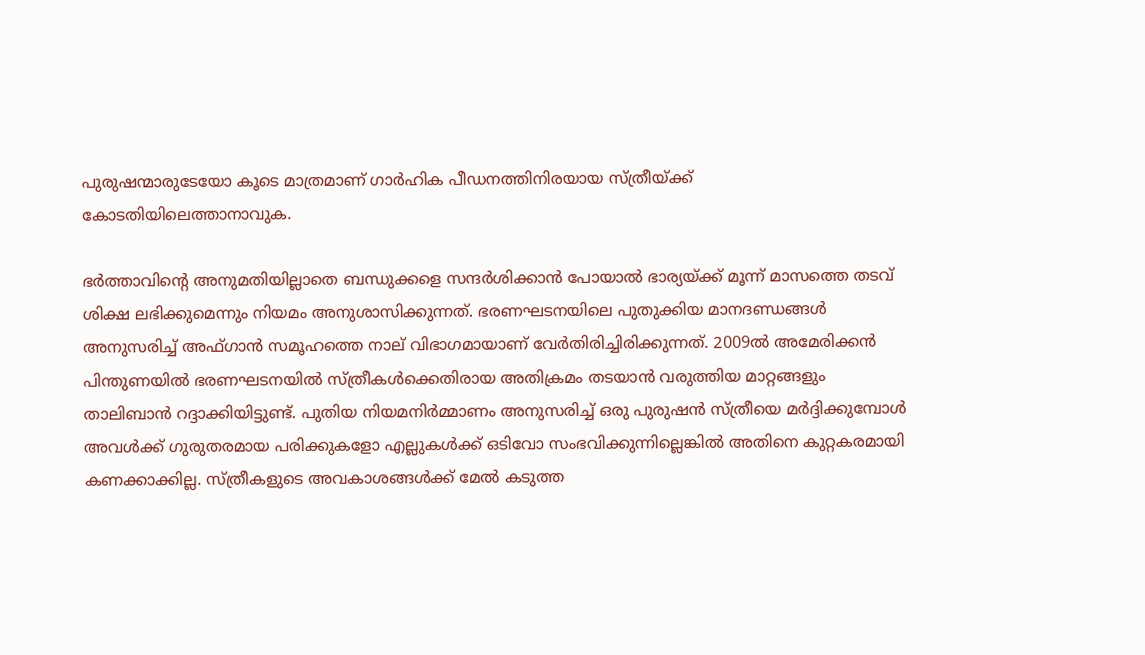പുരുഷന്മാരുടേയോ കൂടെ മാത്രമാണ് ഗാർഹിക പീ‍ഡനത്തിനിരയായ സ്ത്രീയ്ക്ക് കോടതിയിലെത്താനാവുക.

ഭർത്താവിന്റെ അനുമതിയില്ലാതെ ബന്ധുക്കളെ സന്ദ‍ർശിക്കാൻ പോയാല്‍ ഭാര്യയ്ക്ക് മൂന്ന് മാസത്തെ തടവ് ശിക്ഷ ലഭിക്കുമെന്നും നിയമം അനുശാസിക്കുന്നത്. ഭരണഘടനയിലെ പുതുക്കിയ മാനദണ്ഡങ്ങള്‍ അനുസരിച്ച്‌ അഫ്ഗാൻ സമൂഹത്തെ നാല് വിഭാഗമായാണ് വേർതിരിച്ചിരിക്കുന്നത്. 2009ല്‍ അമേരിക്കൻ പിന്തുണയില്‍ ഭരണഘടനയില്‍ സ്ത്രീകള്‍ക്കെതിരായ അതിക്രമം തടയാൻ വരുത്തിയ മാറ്റങ്ങളും താലിബാൻ റദ്ദാക്കിയിട്ടുണ്ട്. പുതിയ നിയമനിർമ്മാണം അനുസരിച്ച്‌ ഒരു പുരുഷൻ സ്ത്രീയെ മർദ്ദിക്കുമ്പോള്‍ അവള്‍ക്ക് ഗുരുതരമായ പരിക്കുകളോ എല്ലുകള്‍ക്ക് ഒടിവോ സംഭവിക്കുന്നില്ലെങ്കില്‍ അതിനെ കുറ്റകരമായി കണക്കാക്കില്ല. സ്ത്രീകളുടെ അവകാശങ്ങള്‍ക്ക് മേല്‍ കടുത്ത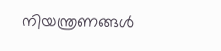നിയന്ത്രണങ്ങള്‍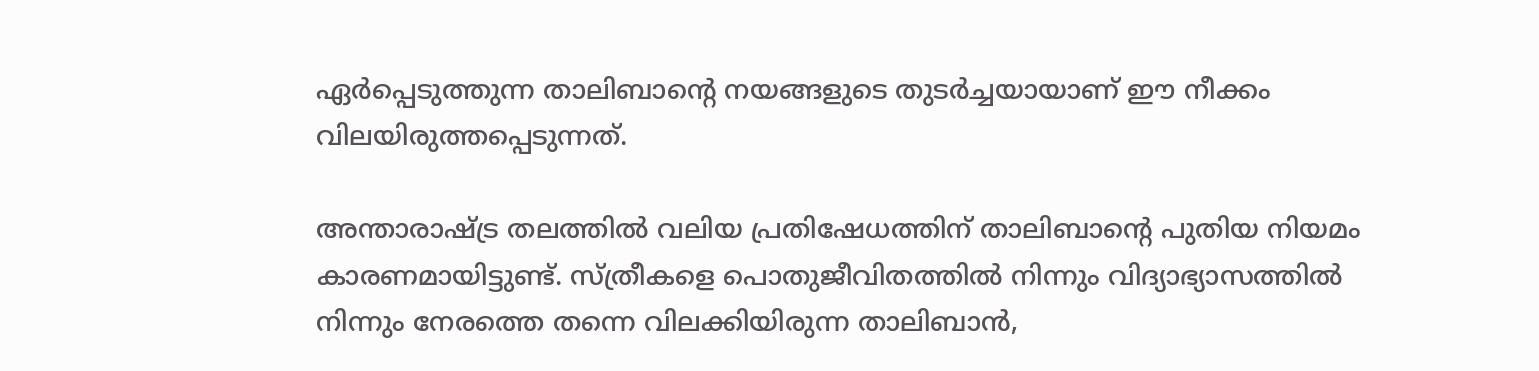ഏർപ്പെടുത്തുന്ന താലിബാന്റെ നയങ്ങളുടെ തുടർച്ചയായാണ് ഈ നീക്കം വിലയിരുത്തപ്പെടുന്നത്.

അന്താരാഷ്ട്ര തലത്തില്‍ വലിയ പ്രതിഷേധത്തിന് താലിബാന്റെ പുതിയ നിയമം കാരണമായിട്ടുണ്ട്. സ്ത്രീകളെ പൊതുജീവിതത്തില്‍ നിന്നും വിദ്യാഭ്യാസത്തില്‍ നിന്നും നേരത്തെ തന്നെ വിലക്കിയിരുന്ന താലിബാൻ,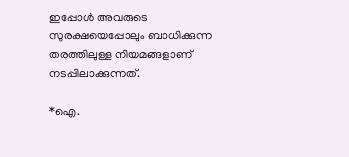ഇപ്പോള്‍ അവരുടെ സുരക്ഷയെപ്പോലും ബാധിക്കുന്ന തരത്തിലുള്ള നിയമങ്ങളാണ് നടപ്പിലാക്കുന്നത്.

*ഐ.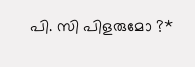പി. സി പിളരുമോ ?*